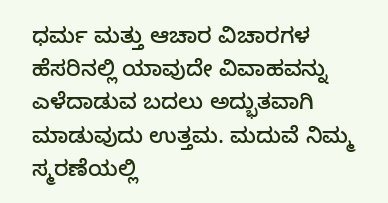ಧರ್ಮ ಮತ್ತು ಆಚಾರ ವಿಚಾರಗಳ ಹೆಸರಿನಲ್ಲಿ ಯಾವುದೇ ವಿವಾಹವನ್ನು ಎಳೆದಾಡುವ ಬದಲು ಅದ್ಭುತವಾಗಿ ಮಾಡುವುದು ಉತ್ತಮ. ಮದುವೆ ನಿಮ್ಮ ಸ್ಮರಣೆಯಲ್ಲಿ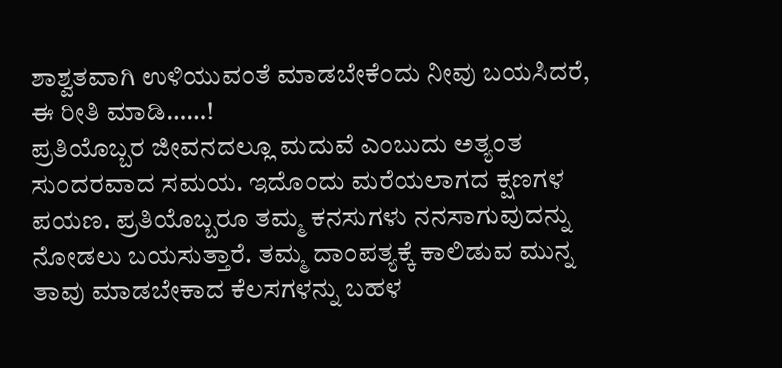ಶಾಶ್ವತವಾಗಿ ಉಳಿಯುವಂತೆ ಮಾಡಬೇಕೆಂದು ನೀವು ಬಯಸಿದರೆ, ಈ ರೀತಿ ಮಾಡಿ……!
ಪ್ರತಿಯೊಬ್ಬರ ಜೀವನದಲ್ಲೂ ಮದುವೆ ಎಂಬುದು ಅತ್ಯಂತ ಸುಂದರವಾದ ಸಮಯ. ಇದೊಂದು ಮರೆಯಲಾಗದ ಕ್ಷಣಗಳ ಪಯಣ. ಪ್ರತಿಯೊಬ್ಬರೂ ತಮ್ಮ ಕನಸುಗಳು ನನಸಾಗುವುದನ್ನು ನೋಡಲು ಬಯಸುತ್ತಾರೆ. ತಮ್ಮ ದಾಂಪತ್ಯಕ್ಕೆ ಕಾಲಿಡುವ ಮುನ್ನ ತಾವು ಮಾಡಬೇಕಾದ ಕೆಲಸಗಳನ್ನು ಬಹಳ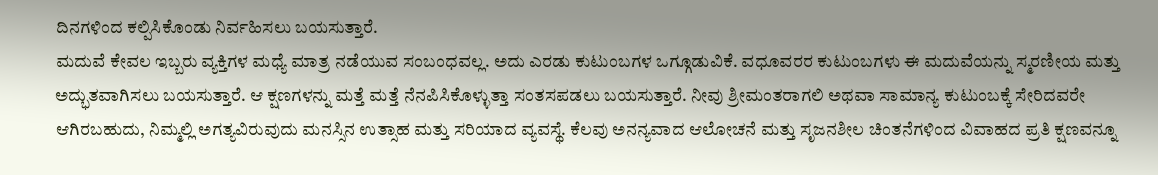ದಿನಗಳಿಂದ ಕಲ್ಪಿಸಿಕೊಂಡು ನಿರ್ವಹಿಸಲು ಬಯಸುತ್ತಾರೆ.
ಮದುವೆ ಕೇವಲ ಇಬ್ಬರು ವ್ಯಕ್ತಿಗಳ ಮಧ್ಯೆ ಮಾತ್ರ ನಡೆಯುವ ಸಂಬಂಧವಲ್ಲ. ಅದು ಎರಡು ಕುಟುಂಬಗಳ ಒಗ್ಗೂಡುವಿಕೆ. ವಧೂವರರ ಕುಟುಂಬಗಳು ಈ ಮದುವೆಯನ್ನು ಸ್ಮರಣೀಯ ಮತ್ತು ಅದ್ಭುತವಾಗಿಸಲು ಬಯಸುತ್ತಾರೆ. ಆ ಕ್ಷಣಗಳನ್ನು ಮತ್ತೆ ಮತ್ತೆ ನೆನಪಿಸಿಕೊಳ್ಳುತ್ತಾ ಸಂತಸಪಡಲು ಬಯಸುತ್ತಾರೆ. ನೀವು ಶ್ರೀಮಂತರಾಗಲಿ ಅಥವಾ ಸಾಮಾನ್ಯ ಕುಟುಂಬಕ್ಕೆ ಸೇರಿದವರೇ ಆಗಿರಬಹುದು, ನಿಮ್ಮಲ್ಲಿ ಅಗತ್ಯವಿರುವುದು ಮನಸ್ಸಿನ ಉತ್ಸಾಹ ಮತ್ತು ಸರಿಯಾದ ವ್ಯವಸ್ಥೆ. ಕೆಲವು ಅನನ್ಯವಾದ ಆಲೋಚನೆ ಮತ್ತು ಸೃಜನಶೀಲ ಚಿಂತನೆಗಳಿಂದ ವಿವಾಹದ ಪ್ರತಿ ಕ್ಷಣವನ್ನೂ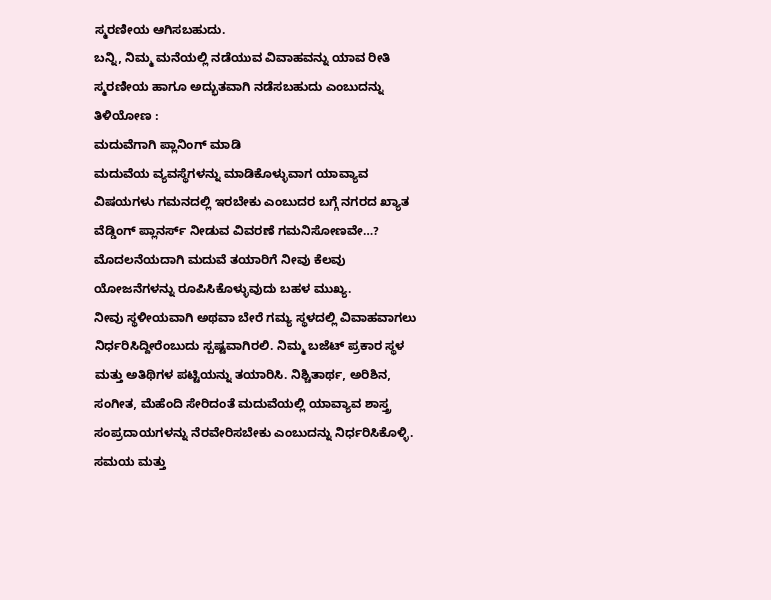ಸ್ಮರಣೀಯ ಆಗಿಸಬಹುದು.
ಬನ್ನಿ, ನಿಮ್ಮ ಮನೆಯಲ್ಲಿ ನಡೆಯುವ ವಿವಾಹವನ್ನು ಯಾವ ರೀತಿ ಸ್ಮರಣೀಯ ಹಾಗೂ ಅದ್ಭುತವಾಗಿ ನಡೆಸಬಹುದು ಎಂಬುದನ್ನು ತಿಳಿಯೋಣ :
ಮದುವೆಗಾಗಿ ಪ್ಲಾನಿಂಗ್ ಮಾಡಿ
ಮದುವೆಯ ವ್ಯವಸ್ಥೆಗಳನ್ನು ಮಾಡಿಕೊಳ್ಳುವಾಗ ಯಾವ್ಯಾವ ವಿಷಯಗಳು ಗಮನದಲ್ಲಿ ಇರಬೇಕು ಎಂಬುದರ ಬಗ್ಗೆ ನಗರದ ಖ್ಯಾತ ವೆಡ್ಡಿಂಗ್ ಪ್ಲಾನರ್ಸ್ ನೀಡುವ ವಿವರಣೆ ಗಮನಿಸೋಣವೇ…?
ಮೊದಲನೆಯದಾಗಿ ಮದುವೆ ತಯಾರಿಗೆ ನೀವು ಕೆಲವು ಯೋಜನೆಗಳನ್ನು ರೂಪಿಸಿಕೊಳ್ಳುವುದು ಬಹಳ ಮುಖ್ಯ.
ನೀವು ಸ್ಥಳೀಯವಾಗಿ ಅಥವಾ ಬೇರೆ ಗಮ್ಯ ಸ್ಥಳದಲ್ಲಿ ವಿವಾಹವಾಗಲು ನಿರ್ಧರಿಸಿದ್ದೀರೆಂಬುದು ಸ್ಪಷ್ಟವಾಗಿರಲಿ. ನಿಮ್ಮ ಬಜೆಟ್ ಪ್ರಕಾರ ಸ್ಥಳ ಮತ್ತು ಅತಿಥಿಗಳ ಪಟ್ಟಿಯನ್ನು ತಯಾರಿಸಿ. ನಿಶ್ಚಿತಾರ್ಥ, ಅರಿಶಿನ, ಸಂಗೀತ, ಮೆಹೆಂದಿ ಸೇರಿದಂತೆ ಮದುವೆಯಲ್ಲಿ ಯಾವ್ಯಾವ ಶಾಸ್ತ್ರ ಸಂಪ್ರದಾಯಗಳನ್ನು ನೆರವೇರಿಸಬೇಕು ಎಂಬುದನ್ನು ನಿರ್ಧರಿಸಿಕೊಳ್ಳಿ. ಸಮಯ ಮತ್ತು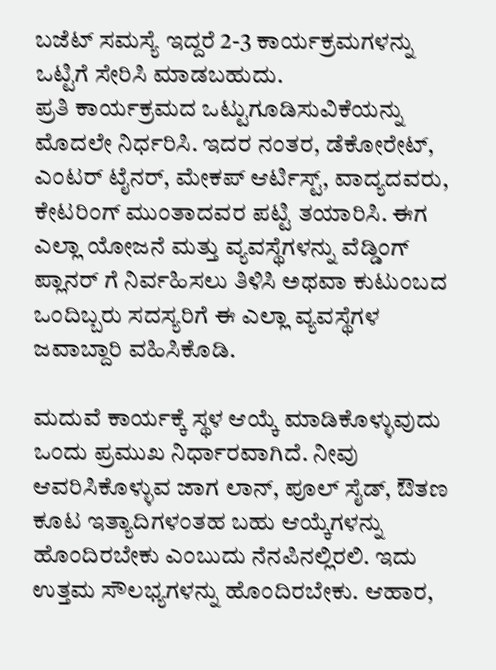ಬಜೆಟ್ ಸಮಸ್ಯೆ ಇದ್ದರೆ 2-3 ಕಾರ್ಯಕ್ರಮಗಳನ್ನು ಒಟ್ಟಿಗೆ ಸೇರಿಸಿ ಮಾಡಬಹುದು.
ಪ್ರತಿ ಕಾರ್ಯಕ್ರಮದ ಒಟ್ಟುಗೂಡಿಸುವಿಕೆಯನ್ನು ಮೊದಲೇ ನಿರ್ಧರಿಸಿ. ಇದರ ನಂತರ, ಡೆಕೋರೇಟ್, ಎಂಟರ್ ಟೈನರ್, ಮೇಕಪ್ ಆರ್ಟಿಸ್ಟ್, ವಾದ್ಯದವರು, ಕೇಟರಿಂಗ್ ಮುಂತಾದವರ ಪಟ್ಟಿ ತಯಾರಿಸಿ. ಈಗ ಎಲ್ಲಾ ಯೋಜನೆ ಮತ್ತು ವ್ಯವಸ್ಥೆಗಳನ್ನು ವೆಡ್ಡಿಂಗ್ ಪ್ಲಾನರ್ ಗೆ ನಿರ್ವಹಿಸಲು ತಿಳಿಸಿ ಅಥವಾ ಕುಟುಂಬದ ಒಂದಿಬ್ಬರು ಸದಸ್ಯರಿಗೆ ಈ ಎಲ್ಲಾ ವ್ಯವಸ್ಥೆಗಳ ಜವಾಬ್ದಾರಿ ವಹಿಸಿಕೊಡಿ.

ಮದುವೆ ಕಾರ್ಯಕ್ಕೆ ಸ್ಥಳ ಆಯ್ಕೆ ಮಾಡಿಕೊಳ್ಳುವುದು ಒಂದು ಪ್ರಮುಖ ನಿರ್ಧಾರವಾಗಿದೆ. ನೀವು ಆವರಿಸಿಕೊಳ್ಳುವ ಜಾಗ ಲಾನ್, ಪೂಲ್ ಸೈಡ್, ಔತಣ ಕೂಟ ಇತ್ಯಾದಿಗಳಂತಹ ಬಹು ಆಯ್ಕೆಗಳನ್ನು ಹೊಂದಿರಬೇಕು ಎಂಬುದು ನೆನಪಿನಲ್ಲಿರಲಿ. ಇದು ಉತ್ತಮ ಸೌಲಭ್ಯಗಳನ್ನು ಹೊಂದಿರಬೇಕು. ಆಹಾರ,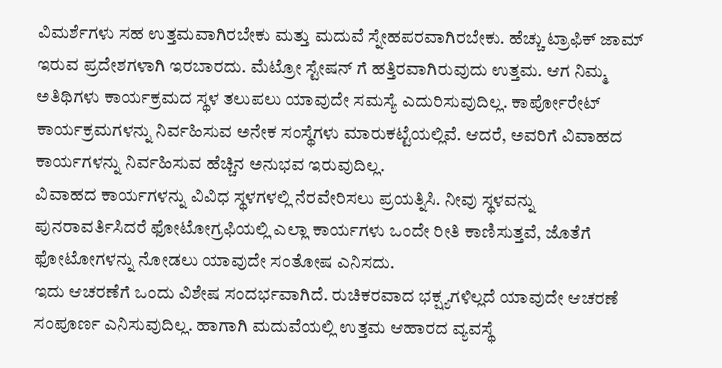ವಿಮರ್ಶೆಗಳು ಸಹ ಉತ್ತಮವಾಗಿರಬೇಕು ಮತ್ತು ಮದುವೆ ಸ್ನೇಹಪರವಾಗಿರಬೇಕು. ಹೆಚ್ಚು ಟ್ರಾಫಿಕ್ ಜಾಮ್ ಇರುವ ಪ್ರದೇಶಗಳಾಗಿ ಇರಬಾರದು. ಮೆಟ್ರೋ ಸ್ಟೇಷನ್ ಗೆ ಹತ್ತಿರವಾಗಿರುವುದು ಉತ್ತಮ. ಆಗ ನಿಮ್ಮ ಅತಿಥಿಗಳು ಕಾರ್ಯಕ್ರಮದ ಸ್ಥಳ ತಲುಪಲು ಯಾವುದೇ ಸಮಸ್ಯೆ ಎದುರಿಸುವುದಿಲ್ಲ. ಕಾರ್ಪೋರೇಟ್ ಕಾರ್ಯಕ್ರಮಗಳನ್ನು ನಿರ್ವಹಿಸುವ ಅನೇಕ ಸಂಸ್ಥೆಗಳು ಮಾರುಕಟ್ಟೆಯಲ್ಲಿವೆ. ಆದರೆ, ಅವರಿಗೆ ವಿವಾಹದ ಕಾರ್ಯಗಳನ್ನು ನಿರ್ವಹಿಸುವ ಹೆಚ್ಚಿನ ಅನುಭವ ಇರುವುದಿಲ್ಲ.
ವಿವಾಹದ ಕಾರ್ಯಗಳನ್ನು ವಿವಿಧ ಸ್ಥಳಗಳಲ್ಲಿ ನೆರವೇರಿಸಲು ಪ್ರಯತ್ನಿಸಿ. ನೀವು ಸ್ಥಳವನ್ನು ಪುನರಾವರ್ತಿಸಿದರೆ ಫೋಟೋಗ್ರಫಿಯಲ್ಲಿ ಎಲ್ಲಾ ಕಾರ್ಯಗಳು ಒಂದೇ ರೀತಿ ಕಾಣಿಸುತ್ತವೆ, ಜೊತೆಗೆ ಫೋಟೋಗಳನ್ನು ನೋಡಲು ಯಾವುದೇ ಸಂತೋಷ ಎನಿಸದು.
ಇದು ಆಚರಣೆಗೆ ಒಂದು ವಿಶೇಷ ಸಂದರ್ಭವಾಗಿದೆ. ರುಚಿಕರವಾದ ಭಕ್ಷ್ಯಗಳಿಲ್ಲದೆ ಯಾವುದೇ ಆಚರಣೆ ಸಂಪೂರ್ಣ ಎನಿಸುವುದಿಲ್ಲ. ಹಾಗಾಗಿ ಮದುವೆಯಲ್ಲಿ ಉತ್ತಮ ಆಹಾರದ ವ್ಯವಸ್ಥೆ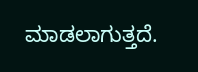ಮಾಡಲಾಗುತ್ತದೆ.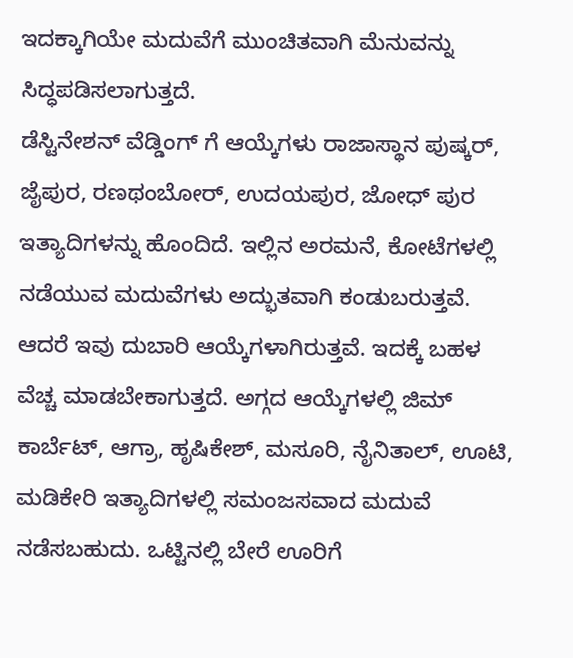ಇದಕ್ಕಾಗಿಯೇ ಮದುವೆಗೆ ಮುಂಚಿತವಾಗಿ ಮೆನುವನ್ನು ಸಿದ್ಧಪಡಿಸಲಾಗುತ್ತದೆ.
ಡೆಸ್ಟಿನೇಶನ್ ವೆಡ್ಡಿಂಗ್ ಗೆ ಆಯ್ಕೆಗಳು ರಾಜಾಸ್ಥಾನ ಪುಷ್ಕರ್, ಜೈಪುರ, ರಣಥಂಬೋರ್, ಉದಯಪುರ, ಜೋಧ್ ಪುರ ಇತ್ಯಾದಿಗಳನ್ನು ಹೊಂದಿದೆ. ಇಲ್ಲಿನ ಅರಮನೆ, ಕೋಟೆಗಳಲ್ಲಿ ನಡೆಯುವ ಮದುವೆಗಳು ಅದ್ಭುತವಾಗಿ ಕಂಡುಬರುತ್ತವೆ. ಆದರೆ ಇವು ದುಬಾರಿ ಆಯ್ಕೆಗಳಾಗಿರುತ್ತವೆ. ಇದಕ್ಕೆ ಬಹಳ ವೆಚ್ಚ ಮಾಡಬೇಕಾಗುತ್ತದೆ. ಅಗ್ಗದ ಆಯ್ಕೆಗಳಲ್ಲಿ ಜಿಮ್ ಕಾರ್ಬೆಟ್, ಆಗ್ರಾ, ಹೃಷಿಕೇಶ್, ಮಸೂರಿ, ನೈನಿತಾಲ್, ಊಟಿ, ಮಡಿಕೇರಿ ಇತ್ಯಾದಿಗಳಲ್ಲಿ ಸಮಂಜಸವಾದ ಮದುವೆ ನಡೆಸಬಹುದು. ಒಟ್ಟಿನಲ್ಲಿ ಬೇರೆ ಊರಿಗೆ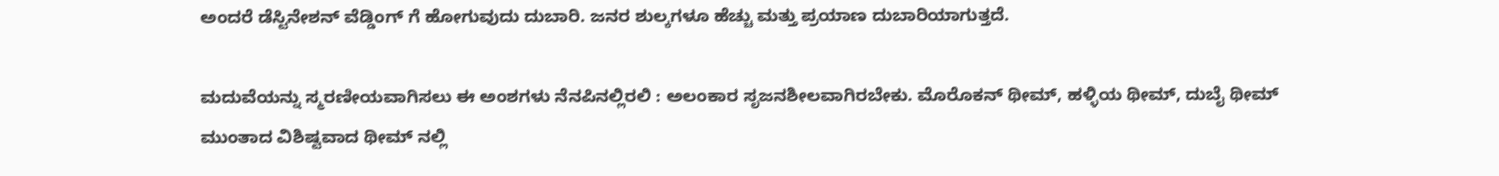ಅಂದರೆ ಡೆಸ್ಟಿನೇಶನ್ ವೆಡ್ಡಿಂಗ್ ಗೆ ಹೋಗುವುದು ದುಬಾರಿ. ಜನರ ಶುಲ್ಕಗಳೂ ಹೆಚ್ಚು ಮತ್ತು ಪ್ರಯಾಣ ದುಬಾರಿಯಾಗುತ್ತದೆ.

ಮದುವೆಯನ್ನು ಸ್ಮರಣೀಯವಾಗಿಸಲು ಈ ಅಂಶಗಳು ನೆನಪಿನಲ್ಲಿರಲಿ : ಅಲಂಕಾರ ಸೃಜನಶೀಲವಾಗಿರಬೇಕು. ಮೊರೊಕನ್ ಥೀಮ್, ಹಳ್ಳಿಯ ಥೀಮ್, ದುಬೈ ಥೀಮ್ ಮುಂತಾದ ವಿಶಿಷ್ಟವಾದ ಥೀಮ್ ನಲ್ಲಿ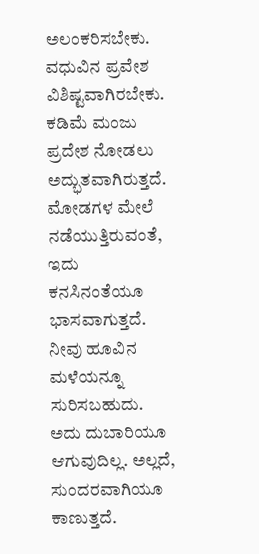ಅಲಂಕರಿಸಬೇಕು. ವಧುವಿನ ಪ್ರವೇಶ ವಿಶಿಷ್ಟವಾಗಿರಬೇಕು. ಕಡಿಮೆ ಮಂಜು ಪ್ರದೇಶ ನೋಡಲು ಅದ್ಭುತವಾಗಿರುತ್ತದೆ. ಮೋಡಗಳ ಮೇಲೆ ನಡೆಯುತ್ತಿರುವಂತೆ, ಇದು ಕನಸಿನಂತೆಯೂ ಭಾಸವಾಗುತ್ತದೆ. ನೀವು ಹೂವಿನ ಮಳೆಯನ್ನೂ ಸುರಿಸಬಹುದು. ಅದು ದುಬಾರಿಯೂ ಆಗುವುದಿಲ್ಲ. ಅಲ್ಲದೆ, ಸುಂದರವಾಗಿಯೂ ಕಾಣುತ್ತದೆ.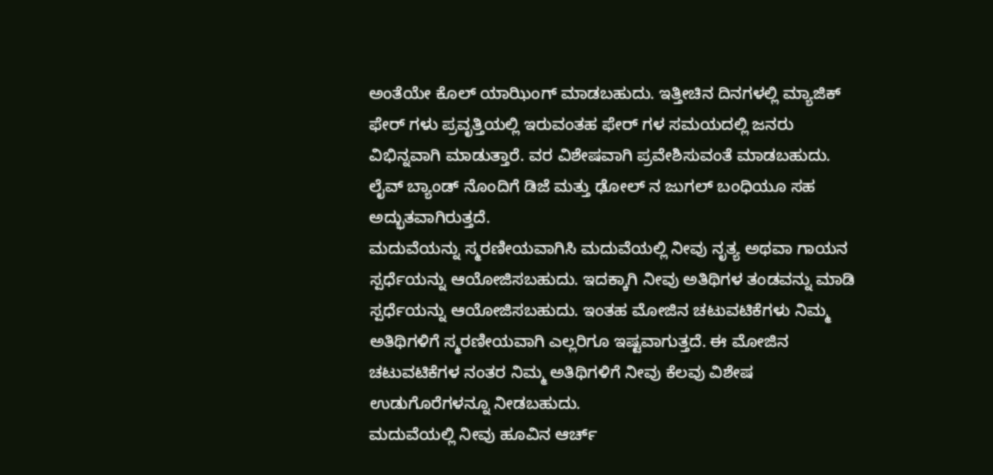ಅಂತೆಯೇ ಕೊಲ್ ಯಾಝಿಂಗ್ ಮಾಡಬಹುದು. ಇತ್ತೀಚಿನ ದಿನಗಳಲ್ಲಿ ಮ್ಯಾಜಿಕ್ ಫೇರ್ ಗಳು ಪ್ರವೃತ್ತಿಯಲ್ಲಿ ಇರುವಂತಹ ಫೇರ್ ಗಳ ಸಮಯದಲ್ಲಿ ಜನರು ವಿಭಿನ್ನವಾಗಿ ಮಾಡುತ್ತಾರೆ. ವರ ವಿಶೇಷವಾಗಿ ಪ್ರವೇಶಿಸುವಂತೆ ಮಾಡಬಹುದು. ಲೈವ್ ಬ್ಯಾಂಡ್ ನೊಂದಿಗೆ ಡಿಜೆ ಮತ್ತು ಢೋಲ್ ನ ಜುಗಲ್ ಬಂಧಿಯೂ ಸಹ ಅದ್ಭುತವಾಗಿರುತ್ತದೆ.
ಮದುವೆಯನ್ನು ಸ್ಮರಣೀಯವಾಗಿಸಿ ಮದುವೆಯಲ್ಲಿ ನೀವು ನೃತ್ಯ ಅಥವಾ ಗಾಯನ ಸ್ಪರ್ಧೆಯನ್ನು ಆಯೋಜಿಸಬಹುದು. ಇದಕ್ಕಾಗಿ ನೀವು ಅತಿಥಿಗಳ ತಂಡವನ್ನು ಮಾಡಿ ಸ್ಪರ್ಧೆಯನ್ನು ಆಯೋಜಿಸಬಹುದು. ಇಂತಹ ಮೋಜಿನ ಚಟುವಟಿಕೆಗಳು ನಿಮ್ಮ ಅತಿಥಿಗಳಿಗೆ ಸ್ಮರಣೀಯವಾಗಿ ಎಲ್ಲರಿಗೂ ಇಷ್ಟವಾಗುತ್ತದೆ. ಈ ಮೋಜಿನ ಚಟುವಟಿಕೆಗಳ ನಂತರ ನಿಮ್ಮ ಅತಿಥಿಗಳಿಗೆ ನೀವು ಕೆಲವು ವಿಶೇಷ ಉಡುಗೊರೆಗಳನ್ನೂ ನೀಡಬಹುದು.
ಮದುವೆಯಲ್ಲಿ ನೀವು ಹೂವಿನ ಆರ್ಚ್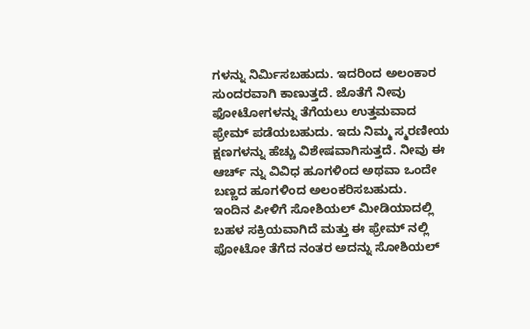ಗಳನ್ನು ನಿರ್ಮಿಸಬಹುದು. ಇದರಿಂದ ಅಲಂಕಾರ ಸುಂದರವಾಗಿ ಕಾಣುತ್ತದೆ. ಜೊತೆಗೆ ನೀವು ಫೋಟೋಗಳನ್ನು ತೆಗೆಯಲು ಉತ್ತಮವಾದ ಫ್ರೇಮ್ ಪಡೆಯಬಹುದು. ಇದು ನಿಮ್ಮ ಸ್ಮರಣೀಯ ಕ್ಷಣಗಳನ್ನು ಹೆಚ್ಚು ವಿಶೇಷವಾಗಿಸುತ್ತದೆ. ನೀವು ಈ ಆರ್ಚ್ ನ್ನು ವಿವಿಧ ಹೂಗಳಿಂದ ಅಥವಾ ಒಂದೇ ಬಣ್ಣದ ಹೂಗಳಿಂದ ಅಲಂಕರಿಸಬಹುದು.
ಇಂದಿನ ಪೀಳಿಗೆ ಸೋಶಿಯಲ್ ಮೀಡಿಯಾದಲ್ಲಿ ಬಹಳ ಸಕ್ರಿಯವಾಗಿದೆ ಮತ್ತು ಈ ಫ್ರೇಮ್ ನಲ್ಲಿ ಫೋಟೋ ತೆಗೆದ ನಂತರ ಅದನ್ನು ಸೋಶಿಯಲ್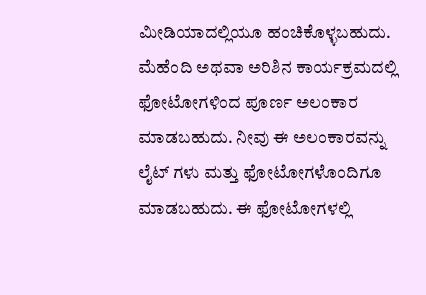ಮೀಡಿಯಾದಲ್ಲಿಯೂ ಹಂಚಿಕೊಳ್ಳಬಹುದು.
ಮೆಹೆಂದಿ ಅಥವಾ ಅರಿಶಿನ ಕಾರ್ಯಕ್ರಮದಲ್ಲಿ ಫೋಟೋಗಳಿಂದ ಪೂರ್ಣ ಅಲಂಕಾರ ಮಾಡಬಹುದು. ನೀವು ಈ ಅಲಂಕಾರವನ್ನು ಲೈಟ್ ಗಳು ಮತ್ತು ಫೋಟೋಗಳೊಂದಿಗೂ ಮಾಡಬಹುದು. ಈ ಫೋಟೋಗಳಲ್ಲಿ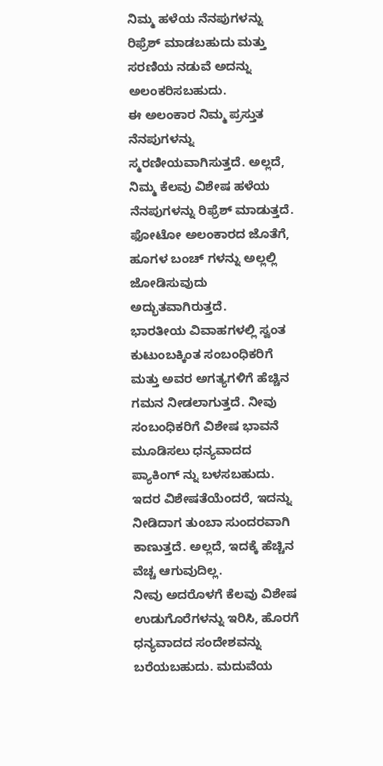ನಿಮ್ಮ ಹಳೆಯ ನೆನಪುಗಳನ್ನು ರಿಫ್ರೆಶ್ ಮಾಡಬಹುದು ಮತ್ತು ಸರಣಿಯ ನಡುವೆ ಅದನ್ನು ಅಲಂಕರಿಸಬಹುದು.
ಈ ಅಲಂಕಾರ ನಿಮ್ಮ ಪ್ರಸ್ತುತ ನೆನಪುಗಳನ್ನು ಸ್ಮರಣೀಯವಾಗಿಸುತ್ತದೆ. ಅಲ್ಲದೆ, ನಿಮ್ಮ ಕೆಲವು ವಿಶೇಷ ಹಳೆಯ ನೆನಪುಗಳನ್ನು ರಿಫ್ರೆಶ್ ಮಾಡುತ್ತದೆ. ಫೋಟೋ ಅಲಂಕಾರದ ಜೊತೆಗೆ, ಹೂಗಳ ಬಂಚ್ ಗಳನ್ನು ಅಲ್ಲಲ್ಲಿ ಜೋಡಿಸುವುದು ಅದ್ಭುತವಾಗಿರುತ್ತದೆ.
ಭಾರತೀಯ ವಿವಾಹಗಳಲ್ಲಿ ಸ್ವಂತ ಕುಟುಂಬಕ್ಕಿಂತ ಸಂಬಂಧಿಕರಿಗೆ ಮತ್ತು ಅವರ ಅಗತ್ಯಗಳಿಗೆ ಹೆಚ್ಚಿನ ಗಮನ ನೀಡಲಾಗುತ್ತದೆ. ನೀವು ಸಂಬಂಧಿಕರಿಗೆ ವಿಶೇಷ ಭಾವನೆ ಮೂಡಿಸಲು ಧನ್ಯವಾದದ ಪ್ಯಾಕಿಂಗ್ ನ್ನು ಬಳಸಬಹುದು. ಇದರ ವಿಶೇಷತೆಯೆಂದರೆ, ಇದನ್ನು ನೀಡಿದಾಗ ತುಂಬಾ ಸುಂದರವಾಗಿ ಕಾಣುತ್ತದೆ. ಅಲ್ಲದೆ, ಇದಕ್ಕೆ ಹೆಚ್ಚಿನ ವೆಚ್ಚ ಆಗುವುದಿಲ್ಲ.
ನೀವು ಅದರೊಳಗೆ ಕೆಲವು ವಿಶೇಷ ಉಡುಗೊರೆಗಳನ್ನು ಇರಿಸಿ, ಹೊರಗೆ ಧನ್ಯವಾದದ ಸಂದೇಶವನ್ನು ಬರೆಯಬಹುದು. ಮದುವೆಯ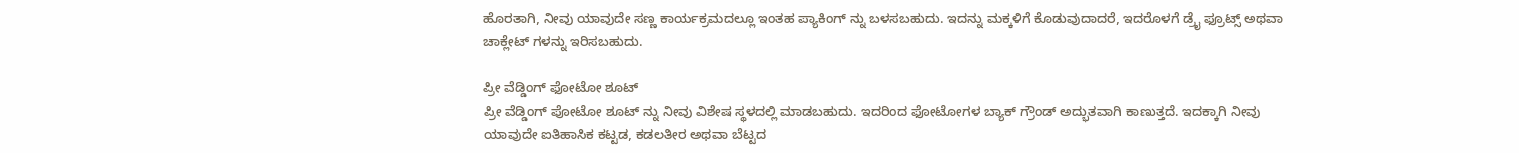ಹೊರತಾಗಿ, ನೀವು ಯಾವುದೇ ಸಣ್ಣ ಕಾರ್ಯಕ್ರಮದಲ್ಲೂ ಇಂತಹ ಪ್ಯಾಕಿಂಗ್ ನ್ನು ಬಳಸಬಹುದು. ಇದನ್ನು ಮಕ್ಕಳಿಗೆ ಕೊಡುವುದಾದರೆ, ಇದರೊಳಗೆ ಡ್ರೈ ಫ್ರೂಟ್ಸ್ ಅಥವಾ ಚಾಕ್ಲೇಟ್ ಗಳನ್ನು ಇರಿಸಬಹುದು.

ಪ್ರೀ ವೆಡ್ಡಿಂಗ್ ಫೋಟೋ ಶೂಟ್
ಪ್ರೀ ವೆಡ್ಡಿಂಗ್ ಪೋಟೋ ಶೂಟ್ ನ್ನು ನೀವು ವಿಶೇಷ ಸ್ಥಳದಲ್ಲಿ ಮಾಡಬಹುದು. ಇದರಿಂದ ಫೋಟೋಗಳ ಬ್ಯಾಕ್ ಗ್ರೌಂಡ್ ಅದ್ಭುತವಾಗಿ ಕಾಣುತ್ತದೆ. ಇದಕ್ಕಾಗಿ ನೀವು ಯಾವುದೇ ಐತಿಹಾಸಿಕ ಕಟ್ಟಡ, ಕಡಲತೀರ ಅಥವಾ ಬೆಟ್ಟದ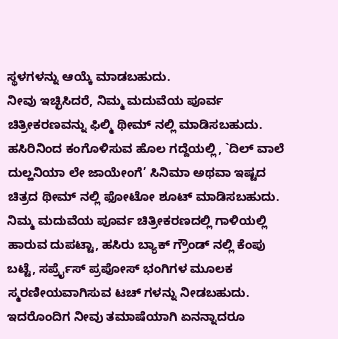ಸ್ಥಳಗಳನ್ನು ಆಯ್ಕೆ ಮಾಡಬಹುದು.
ನೀವು ಇಚ್ಛಿಸಿದರೆ, ನಿಮ್ಮ ಮದುವೆಯ ಪೂರ್ವ ಚಿತ್ರೀಕರಣವನ್ನು ಫಿಲ್ಮಿ ಥೀಮ್ ನಲ್ಲಿ ಮಾಡಿಸಬಹುದು. ಹಸಿರಿನಿಂದ ಕಂಗೊಳಿಸುವ ಹೊಲ ಗದ್ದೆಯಲ್ಲಿ, `ದಿಲ್ ವಾಲೆ ದುಲ್ಹನಿಯಾ ಲೇ ಜಾಯೇಂಗೆ’ ಸಿನಿಮಾ ಅಥವಾ ಇಷ್ಟದ ಚಿತ್ರದ ಥೀಮ್ ನಲ್ಲಿ ಫೋಟೋ ಶೂಟ್ ಮಾಡಿಸಬಹುದು.
ನಿಮ್ಮ ಮದುವೆಯ ಪೂರ್ವ ಚಿತ್ರೀಕರಣದಲ್ಲಿ ಗಾಳಿಯಲ್ಲಿ ಹಾರುವ ದುಪಟ್ಟಾ, ಹಸಿರು ಬ್ಯಾಕ್ ಗ್ರೌಂಡ್ ನಲ್ಲಿ ಕೆಂಪು ಬಟ್ಟೆ, ಸರ್ಪ್ರೈಸ್ ಪ್ರಪೋಸ್ ಭಂಗಿಗಳ ಮೂಲಕ ಸ್ಮರಣೀಯವಾಗಿಸುವ ಟಚ್ ಗಳನ್ನು ನೀಡಬಹುದು. ಇದರೊಂದಿಗ ನೀವು ತಮಾಷೆಯಾಗಿ ಏನನ್ನಾದರೂ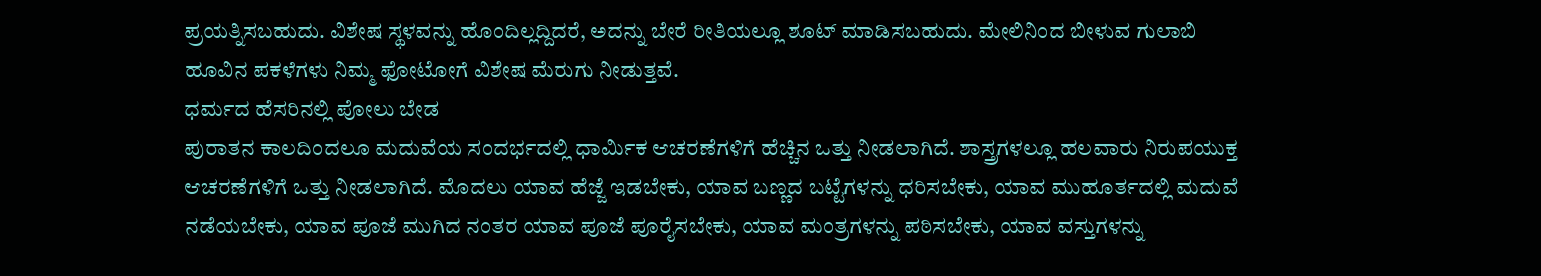ಪ್ರಯತ್ನಿಸಬಹುದು. ವಿಶೇಷ ಸ್ಥಳವನ್ನು ಹೊಂದಿಲ್ಲದ್ದಿದರೆ, ಅದನ್ನು ಬೇರೆ ರೀತಿಯಲ್ಲೂ ಶೂಟ್ ಮಾಡಿಸಬಹುದು. ಮೇಲಿನಿಂದ ಬೀಳುವ ಗುಲಾಬಿ ಹೂವಿನ ಪಕಳೆಗಳು ನಿಮ್ಮ ಫೋಟೋಗೆ ವಿಶೇಷ ಮೆರುಗು ನೀಡುತ್ತವೆ.
ಧರ್ಮದ ಹೆಸರಿನಲ್ಲಿ ಪೋಲು ಬೇಡ
ಪುರಾತನ ಕಾಲದಿಂದಲೂ ಮದುವೆಯ ಸಂದರ್ಭದಲ್ಲಿ ಧಾರ್ಮಿಕ ಆಚರಣೆಗಳಿಗೆ ಹೆಚ್ಚಿನ ಒತ್ತು ನೀಡಲಾಗಿದೆ. ಶಾಸ್ತ್ರಗಳಲ್ಲೂ ಹಲವಾರು ನಿರುಪಯುಕ್ತ ಆಚರಣೆಗಳಿಗೆ ಒತ್ತು ನೀಡಲಾಗಿದೆ. ಮೊದಲು ಯಾವ ಹೆಜ್ಜೆ ಇಡಬೇಕು, ಯಾವ ಬಣ್ಣದ ಬಟ್ಟೆಗಳನ್ನು ಧರಿಸಬೇಕು, ಯಾವ ಮುಹೂರ್ತದಲ್ಲಿ ಮದುವೆ ನಡೆಯಬೇಕು, ಯಾವ ಪೂಜೆ ಮುಗಿದ ನಂತರ ಯಾವ ಪೂಜೆ ಪೂರೈಸಬೇಕು, ಯಾವ ಮಂತ್ರಗಳನ್ನು ಪಠಿಸಬೇಕು, ಯಾವ ವಸ್ತುಗಳನ್ನು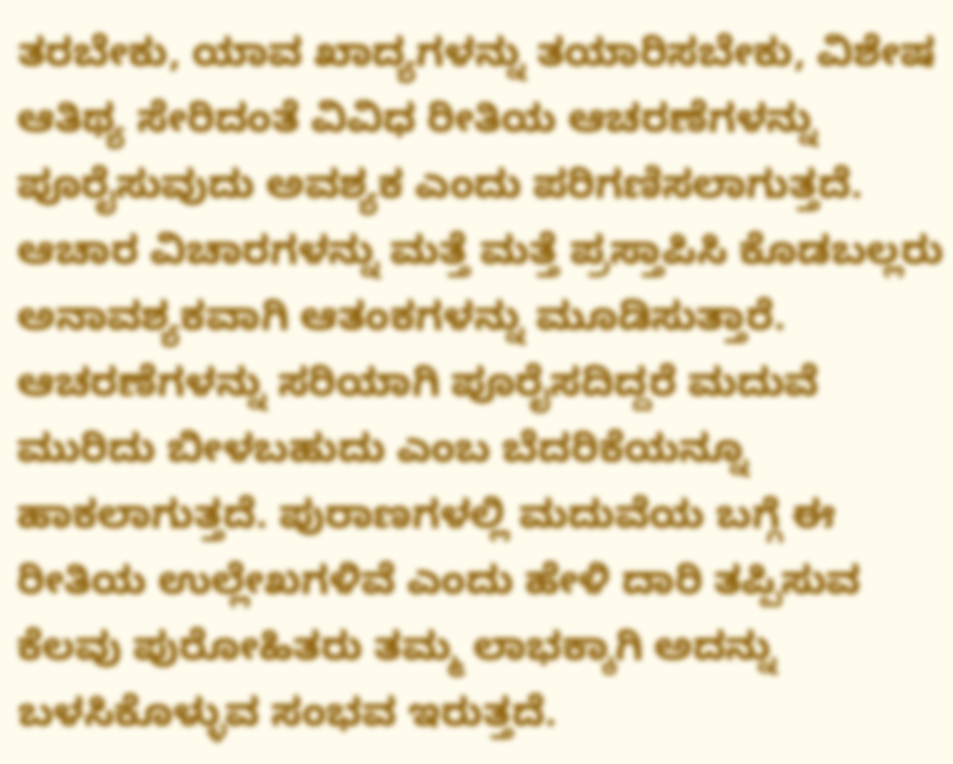ತರಬೇಕು, ಯಾವ ಖಾದ್ಯಗಳನ್ನು ತಯಾರಿಸಬೇಕು, ವಿಶೇಷ ಆತಿಥ್ಯ ಸೇರಿದಂತೆ ವಿವಿಧ ರೀತಿಯ ಆಚರಣೆಗಳನ್ನು ಪೂರೈಸುವುದು ಅವಶ್ಯಕ ಎಂದು ಪರಿಗಣಿಸಲಾಗುತ್ತದೆ.
ಆಚಾರ ವಿಚಾರಗಳನ್ನು ಮತ್ತೆ ಮತ್ತೆ ಪ್ರಸ್ತಾಪಿಸಿ ಕೊಡಬಲ್ಲರು ಅನಾವಶ್ಯಕವಾಗಿ ಆತಂಕಗಳನ್ನು ಮೂಡಿಸುತ್ತಾರೆ. ಆಚರಣೆಗಳನ್ನು ಸರಿಯಾಗಿ ಪೂರೈಸದಿದ್ದರೆ ಮದುವೆ ಮುರಿದು ಬೀಳಬಹುದು ಎಂಬ ಬೆದರಿಕೆಯನ್ನೂ ಹಾಕಲಾಗುತ್ತದೆ. ಪುರಾಣಗಳಲ್ಲಿ ಮದುವೆಯ ಬಗ್ಗೆ ಈ ರೀತಿಯ ಉಲ್ಲೇಖಗಳಿವೆ ಎಂದು ಹೇಳಿ ದಾರಿ ತಪ್ಪಿಸುವ ಕೆಲವು ಪುರೋಹಿತರು ತಮ್ಮ ಲಾಭಕ್ಕಾಗಿ ಅದನ್ನು ಬಳಸಿಕೊಳ್ಳುವ ಸಂಭವ ಇರುತ್ತದೆ.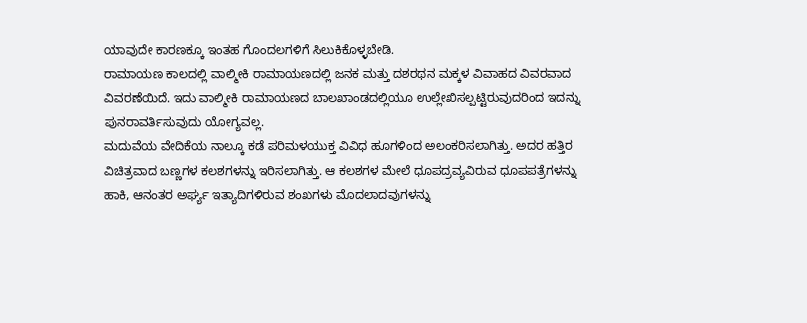ಯಾವುದೇ ಕಾರಣಕ್ಕೂ ಇಂತಹ ಗೊಂದಲಗಳಿಗೆ ಸಿಲುಕಿಕೊಳ್ಳಬೇಡಿ.
ರಾಮಾಯಣ ಕಾಲದಲ್ಲಿ ವಾಲ್ಮೀಕಿ ರಾಮಾಯಣದಲ್ಲಿ ಜನಕ ಮತ್ತು ದಶರಥನ ಮಕ್ಕಳ ವಿವಾಹದ ವಿವರವಾದ ವಿವರಣೆಯಿದೆ. ಇದು ವಾಲ್ಮೀಕಿ ರಾಮಾಯಣದ ಬಾಲಖಾಂಡದಲ್ಲಿಯೂ ಉಲ್ಲೇಖಿಸಲ್ಪಟ್ಟಿರುವುದರಿಂದ ಇದನ್ನು ಪುನರಾವರ್ತಿಸುವುದು ಯೋಗ್ಯವಲ್ಲ.
ಮದುವೆಯ ವೇದಿಕೆಯ ನಾಲ್ಕೂ ಕಡೆ ಪರಿಮಳಯುಕ್ತ ವಿವಿಧ ಹೂಗಳಿಂದ ಅಲಂಕರಿಸಲಾಗಿತ್ತು. ಅದರ ಹತ್ತಿರ ವಿಚಿತ್ರವಾದ ಬಣ್ಣಗಳ ಕಲಶಗಳನ್ನು ಇರಿಸಲಾಗಿತ್ತು. ಆ ಕಲಶಗಳ ಮೇಲೆ ಧೂಪದ್ರವ್ಯವಿರುವ ಧೂಪಪತ್ರೆಗಳನ್ನು ಹಾಕಿ, ಆನಂತರ ಅರ್ಘ್ಯ ಇತ್ಯಾದಿಗಳಿರುವ ಶಂಖಗಳು ಮೊದಲಾದವುಗಳನ್ನು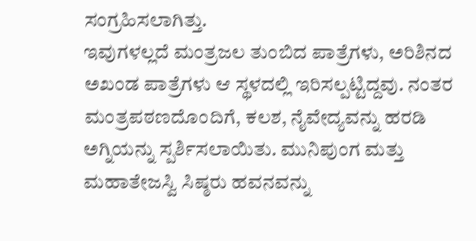ಸಂಗ್ರಹಿಸಲಾಗಿತ್ತು.
ಇವುಗಳಲ್ಲದೆ ಮಂತ್ರಜಲ ತುಂಬಿದ ಪಾತ್ರೆಗಳು, ಅರಿಶಿನದ ಅಖಂಡ ಪಾತ್ರೆಗಳು ಆ ಸ್ಥಳದಲ್ಲಿ ಇರಿಸಲ್ಪಟ್ಟಿದ್ದವು. ನಂತರ ಮಂತ್ರಪಠಣದೊಂದಿಗೆ, ಕಲಶ, ನೈವೇದ್ಯವನ್ನು ಹರಡಿ ಅಗ್ನಿಯನ್ನು ಸ್ಪರ್ಶಿಸಲಾಯಿತು. ಮುನಿಪುಂಗ ಮತ್ತು ಮಹಾತೇಜಸ್ವಿ ಸಿಷ್ಠರು ಹವನವನ್ನು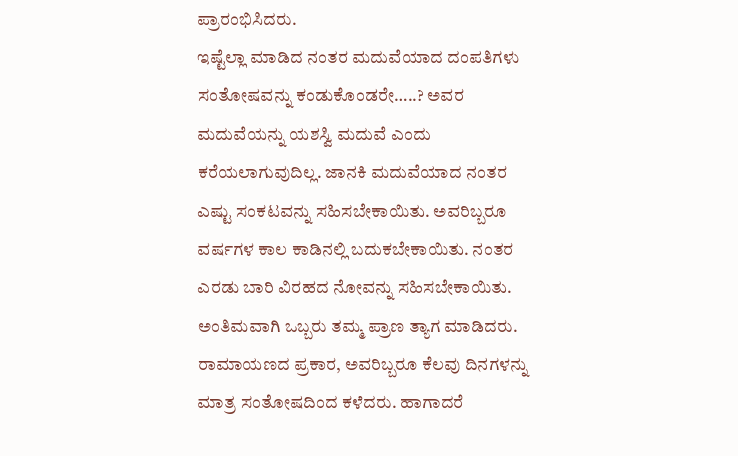ಪ್ರಾರಂಭಿಸಿದರು.
ಇಷ್ಟೆಲ್ಲಾ ಮಾಡಿದ ನಂತರ ಮದುವೆಯಾದ ದಂಪತಿಗಳು ಸಂತೋಷವನ್ನು ಕಂಡುಕೊಂಡರೇ…..? ಅವರ ಮದುವೆಯನ್ನು ಯಶಸ್ವಿ ಮದುವೆ ಎಂದು ಕರೆಯಲಾಗುವುದಿಲ್ಲ. ಜಾನಕಿ ಮದುವೆಯಾದ ನಂತರ ಎಷ್ಟು ಸಂಕಟವನ್ನು ಸಹಿಸಬೇಕಾಯಿತು. ಅವರಿಬ್ಬರೂ ವರ್ಷಗಳ ಕಾಲ ಕಾಡಿನಲ್ಲಿ ಬದುಕಬೇಕಾಯಿತು. ನಂತರ ಎರಡು ಬಾರಿ ವಿರಹದ ನೋವನ್ನು ಸಹಿಸಬೇಕಾಯಿತು. ಅಂತಿಮವಾಗಿ ಒಬ್ಬರು ತಮ್ಮ ಪ್ರಾಣ ತ್ಯಾಗ ಮಾಡಿದರು. ರಾಮಾಯಣದ ಪ್ರಕಾರ, ಅವರಿಬ್ಬರೂ ಕೆಲವು ದಿನಗಳನ್ನು ಮಾತ್ರ ಸಂತೋಷದಿಂದ ಕಳೆದರು. ಹಾಗಾದರೆ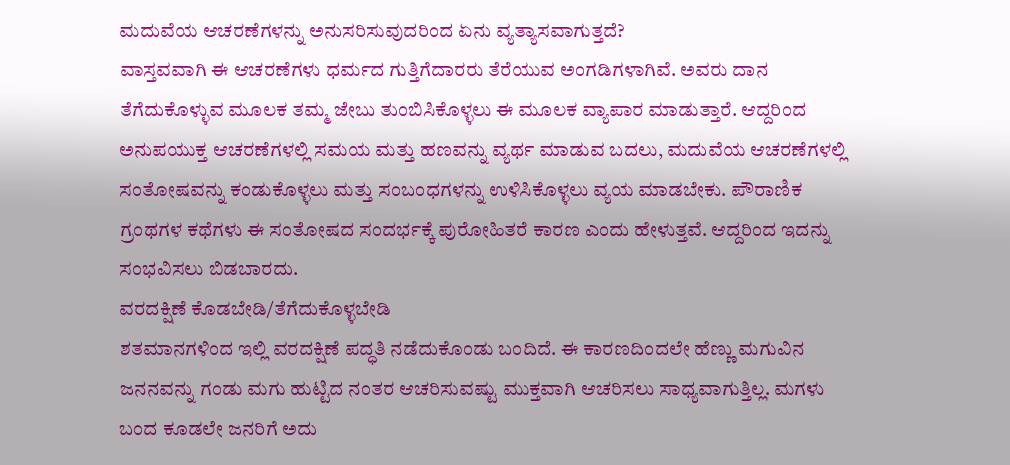ಮದುವೆಯ ಆಚರಣೆಗಳನ್ನು ಅನುಸರಿಸುವುದರಿಂದ ಏನು ವ್ಯತ್ಯಾಸವಾಗುತ್ತದೆ?
ವಾಸ್ತವವಾಗಿ ಈ ಆಚರಣೆಗಳು ಧರ್ಮದ ಗುತ್ತಿಗೆದಾರರು ತೆರೆಯುವ ಅಂಗಡಿಗಳಾಗಿವೆ. ಅವರು ದಾನ ತೆಗೆದುಕೊಳ್ಳುವ ಮೂಲಕ ತಮ್ಮ ಜೇಬು ತುಂಬಿಸಿಕೊಳ್ಳಲು ಈ ಮೂಲಕ ವ್ಯಾಪಾರ ಮಾಡುತ್ತಾರೆ. ಆದ್ದರಿಂದ ಅನುಪಯುಕ್ತ ಆಚರಣೆಗಳಲ್ಲಿ ಸಮಯ ಮತ್ತು ಹಣವನ್ನು ವ್ಯರ್ಥ ಮಾಡುವ ಬದಲು, ಮದುವೆಯ ಆಚರಣೆಗಳಲ್ಲಿ ಸಂತೋಷವನ್ನು ಕಂಡುಕೊಳ್ಳಲು ಮತ್ತು ಸಂಬಂಧಗಳನ್ನು ಉಳಿಸಿಕೊಳ್ಳಲು ವ್ಯಯ ಮಾಡಬೇಕು. ಪೌರಾಣಿಕ ಗ್ರಂಥಗಳ ಕಥೆಗಳು ಈ ಸಂತೋಷದ ಸಂದರ್ಭಕ್ಕೆ ಪುರೋಹಿತರೆ ಕಾರಣ ಎಂದು ಹೇಳುತ್ತವೆ. ಆದ್ದರಿಂದ ಇದನ್ನು ಸಂಭವಿಸಲು ಬಿಡಬಾರದು.
ವರದಕ್ಷಿಣೆ ಕೊಡಬೇಡಿ/ತೆಗೆದುಕೊಳ್ಳಬೇಡಿ
ಶತಮಾನಗಳಿಂದ ಇಲ್ಲಿ ವರದಕ್ಷಿಣೆ ಪದ್ಧತಿ ನಡೆದುಕೊಂಡು ಬಂದಿದೆ. ಈ ಕಾರಣದಿಂದಲೇ ಹೆಣ್ಣು ಮಗುವಿನ ಜನನವನ್ನು ಗಂಡು ಮಗು ಹುಟ್ಟಿದ ನಂತರ ಆಚರಿಸುವಷ್ಟು ಮುಕ್ತವಾಗಿ ಆಚರಿಸಲು ಸಾಧ್ಯವಾಗುತ್ತಿಲ್ಲ. ಮಗಳು ಬಂದ ಕೂಡಲೇ ಜನರಿಗೆ ಅದು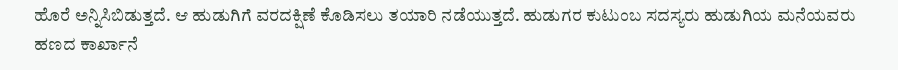ಹೊರೆ ಅನ್ನಿಸಿಬಿಡುತ್ತದೆ. ಆ ಹುಡುಗಿಗೆ ವರದಕ್ಷಿಣೆ ಕೊಡಿಸಲು ತಯಾರಿ ನಡೆಯುತ್ತದೆ. ಹುಡುಗರ ಕುಟುಂಬ ಸದಸ್ಯರು ಹುಡುಗಿಯ ಮನೆಯವರು ಹಣದ ಕಾರ್ಖಾನೆ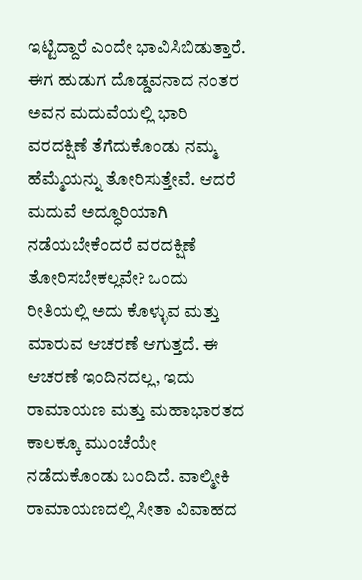ಇಟ್ಟಿದ್ದಾರೆ ಎಂದೇ ಭಾವಿಸಿಬಿಡುತ್ತಾರೆ.
ಈಗ ಹುಡುಗ ದೊಡ್ಡವನಾದ ನಂತರ ಅವನ ಮದುವೆಯಲ್ಲಿ ಭಾರಿ ವರದಕ್ಷಿಣೆ ತೆಗೆದುಕೊಂಡು ನಮ್ಮ ಹೆಮ್ಮೆಯನ್ನು ತೋರಿಸುತ್ತೇವೆ. ಆದರೆ ಮದುವೆ ಅದ್ಧೂರಿಯಾಗಿ ನಡೆಯಬೇಕೆಂದರೆ ವರದಕ್ಷಿಣೆ ತೋರಿಸಬೇಕಲ್ಲವೇ? ಒಂದು ರೀತಿಯಲ್ಲಿ ಅದು ಕೊಳ್ಳುವ ಮತ್ತು ಮಾರುವ ಆಚರಣೆ ಆಗುತ್ತದೆ. ಈ ಆಚರಣೆ ಇಂದಿನದಲ್ಲ, ಇದು ರಾಮಾಯಣ ಮತ್ತು ಮಹಾಭಾರತದ ಕಾಲಕ್ಕೂ ಮುಂಚೆಯೇ ನಡೆದುಕೊಂಡು ಬಂದಿದೆ. ವಾಲ್ಮೀಕಿ ರಾಮಾಯಣದಲ್ಲಿ ಸೀತಾ ವಿವಾಹದ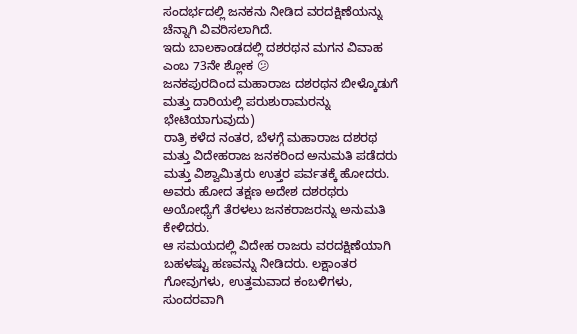ಸಂದರ್ಭದಲ್ಲಿ ಜನಕನು ನೀಡಿದ ವರದಕ್ಷಿಣೆಯನ್ನು ಚೆನ್ನಾಗಿ ವಿವರಿಸಲಾಗಿದೆ.
ಇದು ಬಾಲಕಾಂಡದಲ್ಲಿ ದಶರಥನ ಮಗನ ವಿವಾಹ ಎಂಬ 73ನೇ ಶ್ಲೋಕ 😕
ಜನಕಪುರದಿಂದ ಮಹಾರಾಜ ದಶರಥನ ಬೀಳ್ಕೊಡುಗೆ ಮತ್ತು ದಾರಿಯಲ್ಲಿ ಪರುಶುರಾಮರನ್ನು ಭೇಟಿಯಾಗುವುದು)
ರಾತ್ರಿ ಕಳೆದ ನಂತರ, ಬೆಳಗ್ಗೆ ಮಹಾರಾಜ ದಶರಥ ಮತ್ತು ವಿದೇಹರಾಜ ಜನಕರಿಂದ ಅನುಮತಿ ಪಡೆದರು ಮತ್ತು ವಿಶ್ವಾಮಿತ್ರರು ಉತ್ತರ ಪರ್ವತಕ್ಕೆ ಹೋದರು. ಅವರು ಹೋದ ತಕ್ಷಣ ಅದೇಶ ದಶರಥರು ಅಯೋಧ್ಯೆಗೆ ತೆರಳಲು ಜನಕರಾಜರನ್ನು ಅನುಮತಿ ಕೇಳಿದರು.
ಆ ಸಮಯದಲ್ಲಿ ವಿದೇಹ ರಾಜರು ವರದಕ್ಷಿಣೆಯಾಗಿ ಬಹಳಷ್ಟು ಹಣವನ್ನು ನೀಡಿದರು. ಲಕ್ಷಾಂತರ ಗೋವುಗಳು, ಉತ್ತಮವಾದ ಕಂಬಳಿಗಳು, ಸುಂದರವಾಗಿ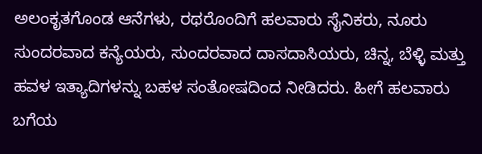ಅಲಂಕೃತಗೊಂಡ ಆನೆಗಳು, ರಥರೊಂದಿಗೆ ಹಲವಾರು ಸೈನಿಕರು, ನೂರು ಸುಂದರವಾದ ಕನ್ಯೆಯರು, ಸುಂದರವಾದ ದಾಸದಾಸಿಯರು, ಚಿನ್ನ, ಬೆಳ್ಳಿ ಮತ್ತು ಹವಳ ಇತ್ಯಾದಿಗಳನ್ನು ಬಹಳ ಸಂತೋಷದಿಂದ ನೀಡಿದರು. ಹೀಗೆ ಹಲವಾರು ಬಗೆಯ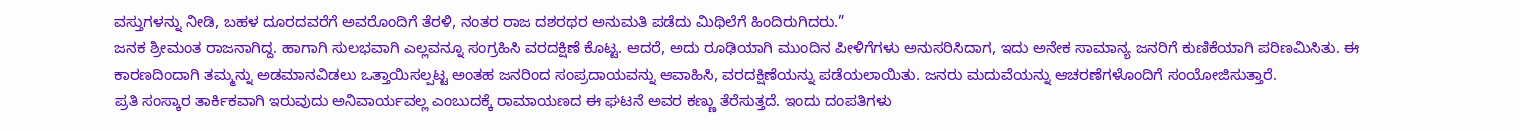ವಸ್ತುಗಳನ್ನು ನೀಡಿ, ಬಹಳ ದೂರದವರೆಗೆ ಅವರೊಂದಿಗೆ ತೆರಳಿ, ನಂತರ ರಾಜ ದಶರಥರ ಅನುಮತಿ ಪಡೆದು ಮಿಥಿಲೆಗೆ ಹಿಂದಿರುಗಿದರು.”
ಜನಕ ಶ್ರೀಮಂತ ರಾಜನಾಗಿದ್ದ. ಹಾಗಾಗಿ ಸುಲಭವಾಗಿ ಎಲ್ಲವನ್ನೂ ಸಂಗ್ರಹಿಸಿ ವರದಕ್ಷಿಣೆ ಕೊಟ್ಟ. ಆದರೆ, ಅದು ರೂಢಿಯಾಗಿ ಮುಂದಿನ ಪೀಳಿಗೆಗಳು ಅನುಸರಿಸಿದಾಗ, ಇದು ಅನೇಕ ಸಾಮಾನ್ಯ ಜನರಿಗೆ ಕುಣಿಕೆಯಾಗಿ ಪರಿಣಮಿಸಿತು. ಈ ಕಾರಣದಿಂದಾಗಿ ತಮ್ಮನ್ನು ಅಡಮಾನವಿಡಲು ಒತ್ತಾಯಿಸಲ್ಪಟ್ಟ ಅಂತಹ ಜನರಿಂದ ಸಂಪ್ರದಾಯವನ್ನು ಆವಾಹಿಸಿ, ವರದಕ್ಷಿಣೆಯನ್ನು ಪಡೆಯಲಾಯಿತು. ಜನರು ಮದುವೆಯನ್ನು ಆಚರಣೆಗಳೊಂದಿಗೆ ಸಂಯೋಜಿಸುತ್ತಾರೆ.
ಪ್ರತಿ ಸಂಸ್ಕಾರ ತಾರ್ಕಿಕವಾಗಿ ಇರುವುದು ಅನಿವಾರ್ಯವಲ್ಲ ಎಂಬುದಕ್ಕೆ ರಾಮಾಯಣದ ಈ ಘಟನೆ ಅವರ ಕಣ್ಣು ತೆರೆಸುತ್ತದೆ. ಇಂದು ದಂಪತಿಗಳು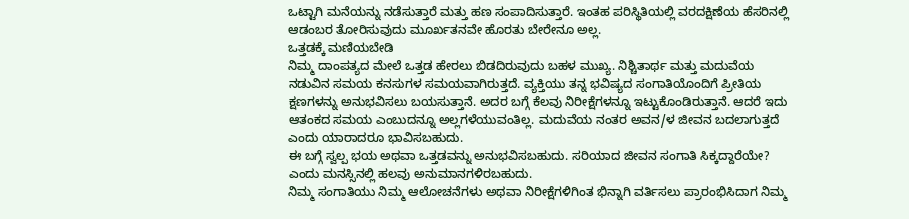ಒಟ್ಟಾಗಿ ಮನೆಯನ್ನು ನಡೆಸುತ್ತಾರೆ ಮತ್ತು ಹಣ ಸಂಪಾದಿಸುತ್ತಾರೆ. ಇಂತಹ ಪರಿಸ್ಥಿತಿಯಲ್ಲಿ ವರದಕ್ಷಿಣೆಯ ಹೆಸರಿನಲ್ಲಿ ಆಡಂಬರ ತೋರಿಸುವುದು ಮೂರ್ಖತನವೇ ಹೊರತು ಬೇರೇನೂ ಅಲ್ಲ.
ಒತ್ತಡಕ್ಕೆ ಮಣಿಯಬೇಡಿ
ನಿಮ್ಮ ದಾಂಪತ್ಯದ ಮೇಲೆ ಒತ್ತಡ ಹೇರಲು ಬಿಡದಿರುವುದು ಬಹಳ ಮುಖ್ಯ. ನಿಶ್ಚಿತಾರ್ಥ ಮತ್ತು ಮದುವೆಯ ನಡುವಿನ ಸಮಯ ಕನಸುಗಳ ಸಮಯವಾಗಿರುತ್ತದೆ. ವ್ಯಕ್ತಿಯು ತನ್ನ ಭವಿಷ್ಯದ ಸಂಗಾತಿಯೊಂದಿಗೆ ಪ್ರೀತಿಯ ಕ್ಷಣಗಳನ್ನು ಅನುಭವಿಸಲು ಬಯಸುತ್ತಾನೆ. ಅದರ ಬಗ್ಗೆ ಕೆಲವು ನಿರೀಕ್ಷೆಗಳನ್ನೂ ಇಟ್ಟುಕೊಂಡಿರುತ್ತಾನೆ. ಆದರೆ ಇದು ಆತಂಕದ ಸಮಯ ಎಂಬುದನ್ನೂ ಅಲ್ಲಗಳೆಯುವಂತಿಲ್ಲ. ಮದುವೆಯ ನಂತರ ಅವನ/ಳ ಜೀವನ ಬದಲಾಗುತ್ತದೆ ಎಂದು ಯಾರಾದರೂ ಭಾವಿಸಬಹುದು.
ಈ ಬಗ್ಗೆ ಸ್ವಲ್ಪ ಭಯ ಅಥವಾ ಒತ್ತಡವನ್ನು ಅನುಭವಿಸಬಹುದು. ಸರಿಯಾದ ಜೀವನ ಸಂಗಾತಿ ಸಿಕ್ಕದ್ದಾರೆಯೇ? ಎಂದು ಮನಸ್ಸಿನಲ್ಲಿ ಹಲವು ಅನುಮಾನಗಳಿರಬಹುದು.
ನಿಮ್ಮ ಸಂಗಾತಿಯು ನಿಮ್ಮ ಆಲೋಚನೆಗಳು ಅಥವಾ ನಿರೀಕ್ಷೆಗಳಿಗಿಂತ ಭಿನ್ನಾಗಿ ವರ್ತಿಸಲು ಪ್ರಾರಂಭಿಸಿದಾಗ ನಿಮ್ಮ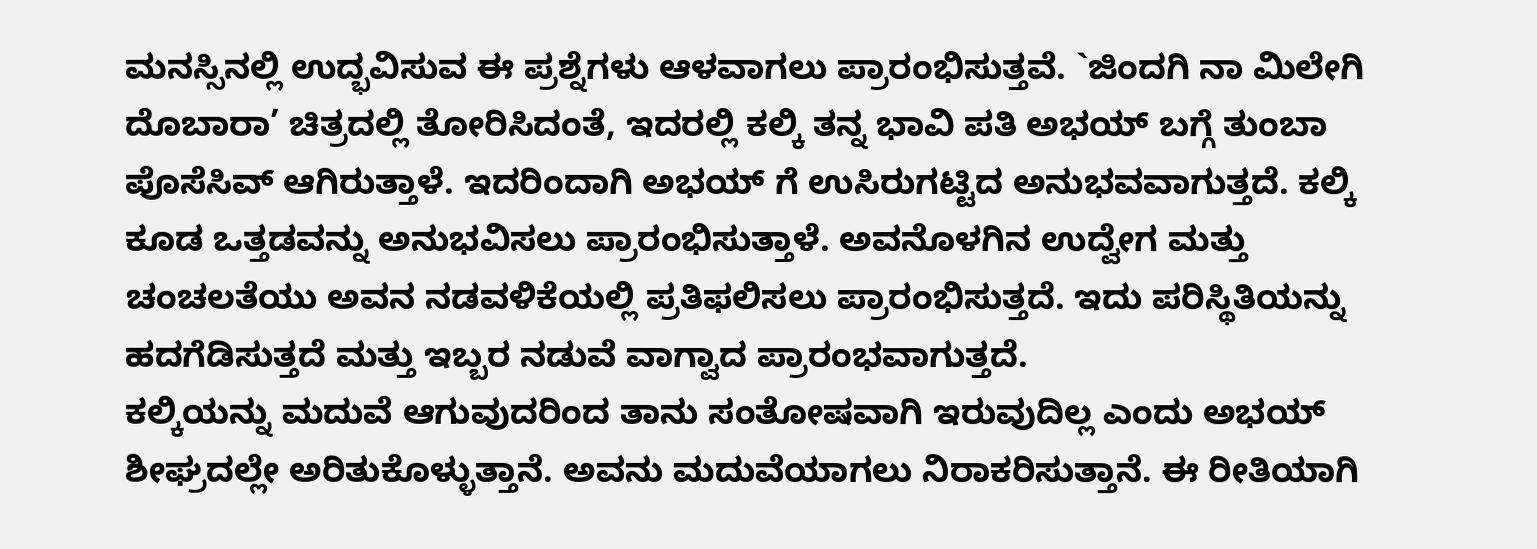ಮನಸ್ಸಿನಲ್ಲಿ ಉದ್ಭವಿಸುವ ಈ ಪ್ರಶ್ನೆಗಳು ಆಳವಾಗಲು ಪ್ರಾರಂಭಿಸುತ್ತವೆ. `ಜಿಂದಗಿ ನಾ ಮಿಲೇಗಿ ದೊಬಾರಾ’ ಚಿತ್ರದಲ್ಲಿ ತೋರಿಸಿದಂತೆ, ಇದರಲ್ಲಿ ಕಲ್ಕಿ ತನ್ನ ಭಾವಿ ಪತಿ ಅಭಯ್ ಬಗ್ಗೆ ತುಂಬಾ ಪೊಸೆಸಿವ್ ಆಗಿರುತ್ತಾಳೆ. ಇದರಿಂದಾಗಿ ಅಭಯ್ ಗೆ ಉಸಿರುಗಟ್ಟಿದ ಅನುಭವವಾಗುತ್ತದೆ. ಕಲ್ಕಿ ಕೂಡ ಒತ್ತಡವನ್ನು ಅನುಭವಿಸಲು ಪ್ರಾರಂಭಿಸುತ್ತಾಳೆ. ಅವನೊಳಗಿನ ಉದ್ವೇಗ ಮತ್ತು ಚಂಚಲತೆಯು ಅವನ ನಡವಳಿಕೆಯಲ್ಲಿ ಪ್ರತಿಫಲಿಸಲು ಪ್ರಾರಂಭಿಸುತ್ತದೆ. ಇದು ಪರಿಸ್ಥಿತಿಯನ್ನು ಹದಗೆಡಿಸುತ್ತದೆ ಮತ್ತು ಇಬ್ಬರ ನಡುವೆ ವಾಗ್ವಾದ ಪ್ರಾರಂಭವಾಗುತ್ತದೆ.
ಕಲ್ಕಿಯನ್ನು ಮದುವೆ ಆಗುವುದರಿಂದ ತಾನು ಸಂತೋಷವಾಗಿ ಇರುವುದಿಲ್ಲ ಎಂದು ಅಭಯ್ ಶೀಘ್ರದಲ್ಲೇ ಅರಿತುಕೊಳ್ಳುತ್ತಾನೆ. ಅವನು ಮದುವೆಯಾಗಲು ನಿರಾಕರಿಸುತ್ತಾನೆ. ಈ ರೀತಿಯಾಗಿ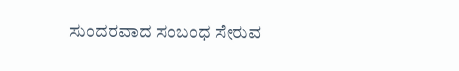ಸುಂದರವಾದ ಸಂಬಂಧ ಸೇರುವ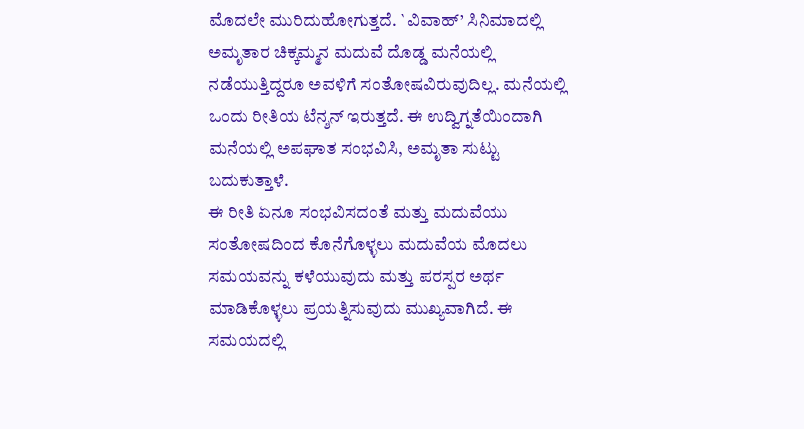ಮೊದಲೇ ಮುರಿದುಹೋಗುತ್ತದೆ. `ವಿವಾಹ್’ ಸಿನಿಮಾದಲ್ಲಿ ಅಮೃತಾರ ಚಿಕ್ಕಮ್ಮನ ಮದುವೆ ದೊಡ್ಡ ಮನೆಯಲ್ಲಿ ನಡೆಯುತ್ತಿದ್ದರೂ ಅವಳಿಗೆ ಸಂತೋಷವಿರುವುದಿಲ್ಲ. ಮನೆಯಲ್ಲಿ ಒಂದು ರೀತಿಯ ಟೆನ್ಶನ್ ಇರುತ್ತದೆ. ಈ ಉದ್ವಿಗ್ನತೆಯಿಂದಾಗಿ ಮನೆಯಲ್ಲಿ ಅಪಘಾತ ಸಂಭವಿಸಿ, ಅಮೃತಾ ಸುಟ್ಟು ಬದುಕುತ್ತಾಳೆ.
ಈ ರೀತಿ ಏನೂ ಸಂಭವಿಸದಂತೆ ಮತ್ತು ಮದುವೆಯು ಸಂತೋಷದಿಂದ ಕೊನೆಗೊಳ್ಳಲು ಮದುವೆಯ ಮೊದಲು ಸಮಯವನ್ನು ಕಳೆಯುವುದು ಮತ್ತು ಪರಸ್ಪರ ಅರ್ಥ ಮಾಡಿಕೊಳ್ಳಲು ಪ್ರಯತ್ನಿಸುವುದು ಮುಖ್ಯವಾಗಿದೆ. ಈ ಸಮಯದಲ್ಲಿ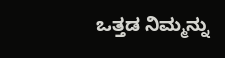ಒತ್ತಡ ನಿಮ್ಮನ್ನು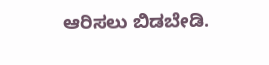ಆರಿಸಲು ಬಿಡಬೇಡಿ.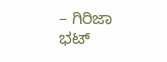– ಗಿರಿಜಾ ಭಟ್